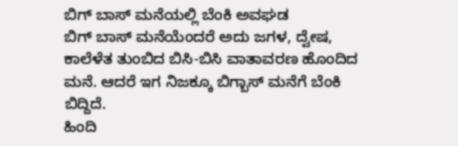ಬಿಗ್ ಬಾಸ್ ಮನೆಯಲ್ಲಿ ಬೆಂಕಿ ಅವಘಡ
ಬಿಗ್ ಬಾಸ್ ಮನೆಯೆಂದರೆ ಅದು ಜಗಳ, ದ್ವೇಷ, ಕಾಲೆಳೆತ ತುಂಬಿದ ಬಿಸಿ-ಬಿಸಿ ವಾತಾವರಣ ಹೊಂದಿದ ಮನೆ. ಆದರೆ ಇಗ ನಿಜಕ್ಕೂ ಬಿಗ್ಬಾಸ್ ಮನೆಗೆ ಬೆಂಕಿ ಬಿದ್ದಿದೆ.
ಹಿಂದಿ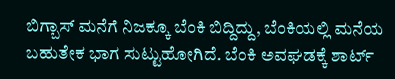ಬಿಗ್ಬಾಸ್ ಮನೆಗೆ ನಿಜಕ್ಕೂ ಬೆಂಕಿ ಬಿದ್ದಿದ್ದು, ಬೆಂಕಿಯಲ್ಲಿ ಮನೆಯ ಬಹುತೇಕ ಭಾಗ ಸುಟ್ಟುಹೋಗಿದೆ. ಬೆಂಕಿ ಅವಘಡಕ್ಕೆ ಶಾರ್ಟ್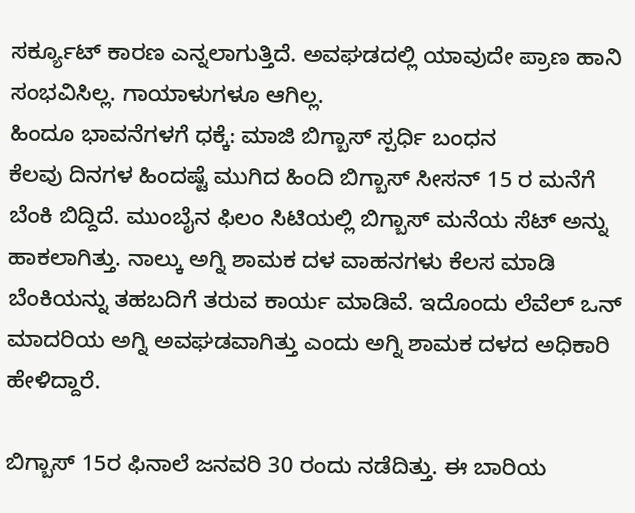ಸರ್ಕ್ಯೂಟ್ ಕಾರಣ ಎನ್ನಲಾಗುತ್ತಿದೆ. ಅವಘಡದಲ್ಲಿ ಯಾವುದೇ ಪ್ರಾಣ ಹಾನಿ ಸಂಭವಿಸಿಲ್ಲ. ಗಾಯಾಳುಗಳೂ ಆಗಿಲ್ಲ.
ಹಿಂದೂ ಭಾವನೆಗಳಗೆ ಧಕ್ಕೆ: ಮಾಜಿ ಬಿಗ್ಬಾಸ್ ಸ್ಪರ್ಧಿ ಬಂಧನ
ಕೆಲವು ದಿನಗಳ ಹಿಂದಷ್ಟೆ ಮುಗಿದ ಹಿಂದಿ ಬಿಗ್ಬಾಸ್ ಸೀಸನ್ 15 ರ ಮನೆಗೆ ಬೆಂಕಿ ಬಿದ್ದಿದೆ. ಮುಂಬೈನ ಫಿಲಂ ಸಿಟಿಯಲ್ಲಿ ಬಿಗ್ಬಾಸ್ ಮನೆಯ ಸೆಟ್ ಅನ್ನು ಹಾಕಲಾಗಿತ್ತು. ನಾಲ್ಕು ಅಗ್ನಿ ಶಾಮಕ ದಳ ವಾಹನಗಳು ಕೆಲಸ ಮಾಡಿ ಬೆಂಕಿಯನ್ನು ತಹಬದಿಗೆ ತರುವ ಕಾರ್ಯ ಮಾಡಿವೆ. ಇದೊಂದು ಲೆವೆಲ್ ಒನ್ ಮಾದರಿಯ ಅಗ್ನಿ ಅವಘಡವಾಗಿತ್ತು ಎಂದು ಅಗ್ನಿ ಶಾಮಕ ದಳದ ಅಧಿಕಾರಿ ಹೇಳಿದ್ದಾರೆ.

ಬಿಗ್ಬಾಸ್ 15ರ ಫಿನಾಲೆ ಜನವರಿ 30 ರಂದು ನಡೆದಿತ್ತು. ಈ ಬಾರಿಯ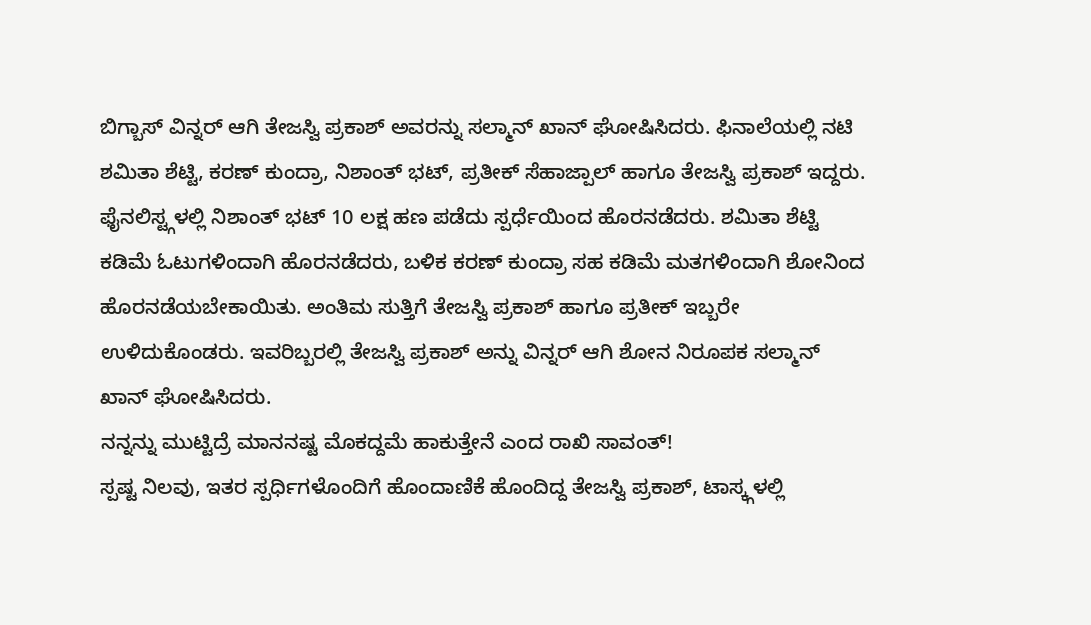ಬಿಗ್ಬಾಸ್ ವಿನ್ನರ್ ಆಗಿ ತೇಜಸ್ವಿ ಪ್ರಕಾಶ್ ಅವರನ್ನು ಸಲ್ಮಾನ್ ಖಾನ್ ಘೋಷಿಸಿದರು. ಫಿನಾಲೆಯಲ್ಲಿ ನಟಿ ಶಮಿತಾ ಶೆಟ್ಟಿ, ಕರಣ್ ಕುಂದ್ರಾ, ನಿಶಾಂತ್ ಭಟ್, ಪ್ರತೀಕ್ ಸೆಹಾಜ್ಪಾಲ್ ಹಾಗೂ ತೇಜಸ್ವಿ ಪ್ರಕಾಶ್ ಇದ್ದರು. ಫೈನಲಿಸ್ಟ್ಗಳಲ್ಲಿ ನಿಶಾಂತ್ ಭಟ್ 10 ಲಕ್ಷ ಹಣ ಪಡೆದು ಸ್ಪರ್ಧೆಯಿಂದ ಹೊರನಡೆದರು. ಶಮಿತಾ ಶೆಟ್ಟಿ ಕಡಿಮೆ ಓಟುಗಳಿಂದಾಗಿ ಹೊರನಡೆದರು, ಬಳಿಕ ಕರಣ್ ಕುಂದ್ರಾ ಸಹ ಕಡಿಮೆ ಮತಗಳಿಂದಾಗಿ ಶೋನಿಂದ ಹೊರನಡೆಯಬೇಕಾಯಿತು. ಅಂತಿಮ ಸುತ್ತಿಗೆ ತೇಜಸ್ವಿ ಪ್ರಕಾಶ್ ಹಾಗೂ ಪ್ರತೀಕ್ ಇಬ್ಬರೇ ಉಳಿದುಕೊಂಡರು. ಇವರಿಬ್ಬರಲ್ಲಿ ತೇಜಸ್ವಿ ಪ್ರಕಾಶ್ ಅನ್ನು ವಿನ್ನರ್ ಆಗಿ ಶೋನ ನಿರೂಪಕ ಸಲ್ಮಾನ್ ಖಾನ್ ಘೋಷಿಸಿದರು.
ನನ್ನನ್ನು ಮುಟ್ಟಿದ್ರೆ ಮಾನನಷ್ಟ ಮೊಕದ್ದಮೆ ಹಾಕುತ್ತೇನೆ ಎಂದ ರಾಖಿ ಸಾವಂತ್!
ಸ್ಪಷ್ಟ ನಿಲವು, ಇತರ ಸ್ಪರ್ಧಿಗಳೊಂದಿಗೆ ಹೊಂದಾಣಿಕೆ ಹೊಂದಿದ್ದ ತೇಜಸ್ವಿ ಪ್ರಕಾಶ್, ಟಾಸ್ಕ್ಗಳಲ್ಲಿ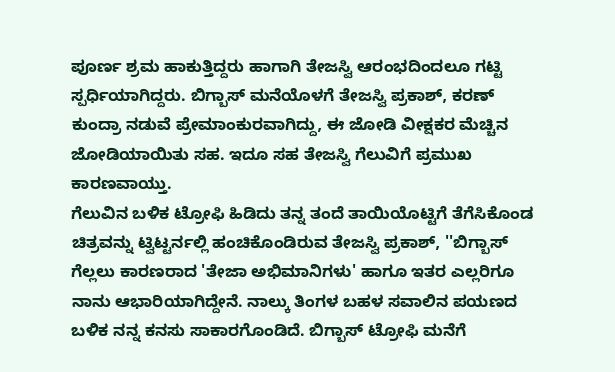ಪೂರ್ಣ ಶ್ರಮ ಹಾಕುತ್ತಿದ್ದರು ಹಾಗಾಗಿ ತೇಜಸ್ವಿ ಆರಂಭದಿಂದಲೂ ಗಟ್ಟಿ ಸ್ಪರ್ಧಿಯಾಗಿದ್ದರು. ಬಿಗ್ಬಾಸ್ ಮನೆಯೊಳಗೆ ತೇಜಸ್ವಿ ಪ್ರಕಾಶ್, ಕರಣ್ ಕುಂದ್ರಾ ನಡುವೆ ಪ್ರೇಮಾಂಕುರವಾಗಿದ್ದು, ಈ ಜೋಡಿ ವೀಕ್ಷಕರ ಮೆಚ್ಚಿನ ಜೋಡಿಯಾಯಿತು ಸಹ. ಇದೂ ಸಹ ತೇಜಸ್ವಿ ಗೆಲುವಿಗೆ ಪ್ರಮುಖ ಕಾರಣವಾಯ್ತು.
ಗೆಲುವಿನ ಬಳಿಕ ಟ್ರೋಫಿ ಹಿಡಿದು ತನ್ನ ತಂದೆ ತಾಯಿಯೊಟ್ಟಿಗೆ ತೆಗೆಸಿಕೊಂಡ ಚಿತ್ರವನ್ನು ಟ್ವಿಟ್ಟರ್ನಲ್ಲಿ ಹಂಚಿಕೊಂಡಿರುವ ತೇಜಸ್ವಿ ಪ್ರಕಾಶ್, ''ಬಿಗ್ಬಾಸ್ ಗೆಲ್ಲಲು ಕಾರಣರಾದ 'ತೇಜಾ ಅಭಿಮಾನಿಗಳು' ಹಾಗೂ ಇತರ ಎಲ್ಲರಿಗೂ ನಾನು ಆಭಾರಿಯಾಗಿದ್ದೇನೆ. ನಾಲ್ಕು ತಿಂಗಳ ಬಹಳ ಸವಾಲಿನ ಪಯಣದ ಬಳಿಕ ನನ್ನ ಕನಸು ಸಾಕಾರಗೊಂಡಿದೆ. ಬಿಗ್ಬಾಸ್ ಟ್ರೋಫಿ ಮನೆಗೆ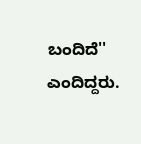ಬಂದಿದೆ'' ಎಂದಿದ್ದರು.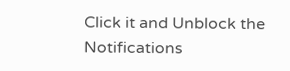Click it and Unblock the Notifications